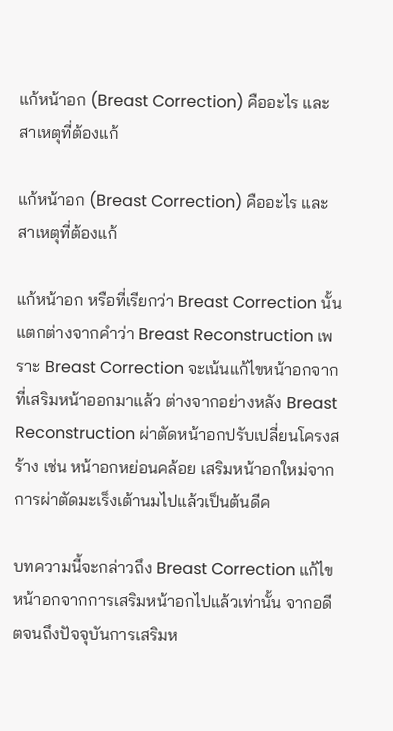แก้หน้าอก (Breast Correction) คืออะไร และสาเหตุที่ต้องแก้

แก้หน้าอก (Breast Correction) คืออะไร และสาเหตุที่ต้องแก้

แก้หน้าอก หรือที่เรียกว่า Breast Correction นั้นแตกต่างจากคำว่า Breast Reconstruction เพราะ Breast Correction จะเน้นแก้ไขหน้าอกจากที่เสริมหน้าออกมาแล้ว ต่างจากอย่างหลัง Breast Reconstruction ผ่าตัดหน้าอกปรับเปลี่ยนโครงสร้าง เช่น หน้าอกหย่อนคล้อย เสริมหน้าอกใหม่จากการผ่าตัดมะเร็งเต้านมไปแล้วเป็นต้นดีค

บทความนี้จะกล่าวถึง Breast Correction แก้ไขหน้าอกจากการเสริมหน้าอกไปแล้วเท่านั้น จากอดีตจนถึงปัจจุบันการเสริมห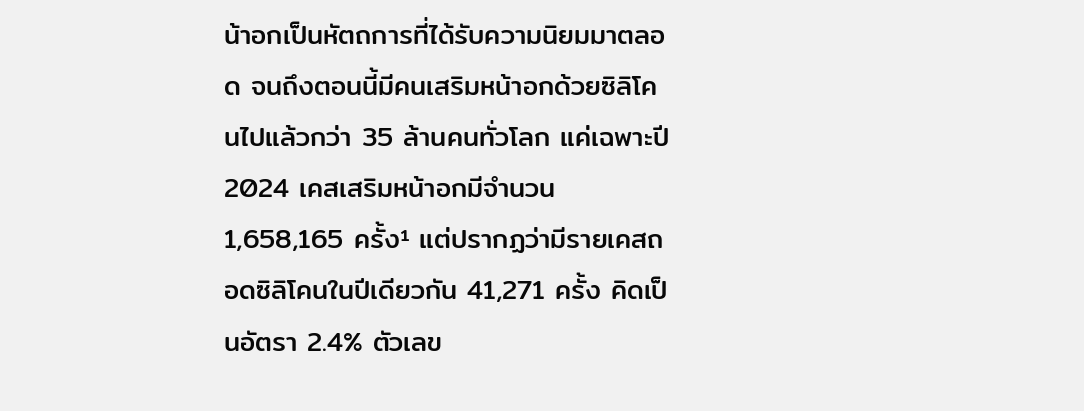น้าอกเป็นหัตถการที่ได้รับความนิยมมาตลอด จนถึงตอนนี้มีคนเสริมหน้าอกด้วยซิลิโคนไปแล้วกว่า 35 ล้านคนทั่วโลก แค่เฉพาะปี 2024 เคสเสริมหน้าอกมีจำนวน 1,658,165 ครั้ง¹ แต่ปรากฏว่ามีรายเคสถอดซิลิโคนในปีเดียวกัน 41,271 ครั้ง คิดเป็นอัตรา 2.4% ตัวเลข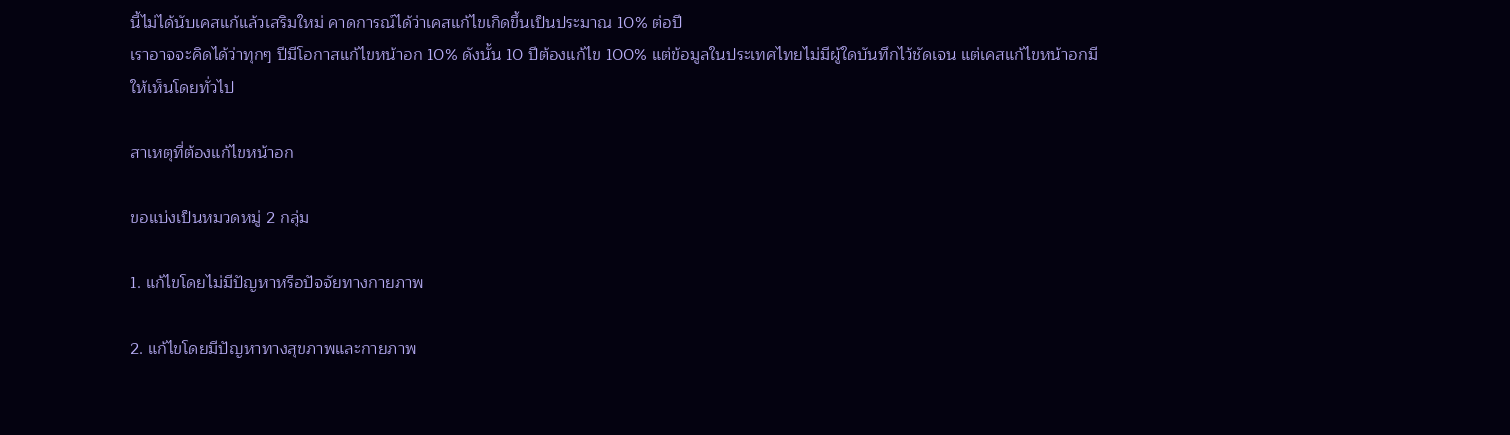นี้ไม่ได้นับเคสแก้แล้วเสริมใหม่ คาดการณ์ได้ว่าเคสแก้ไขเกิดขึ้นเป็นประมาณ 10% ต่อปี
เราอาจจะคิดได้ว่าทุกๆ ปีมีโอกาสแก้ไขหน้าอก 10% ดังนั้น 10 ปีต้องแก้ไข 100% แต่ข้อมูลในประเทศไทยไม่มีผู้ใดบันทึกไว้ชัดเจน แต่เคสแก้ไขหน้าอกมีให้เห็นโดยทั่วไป

สาเหตุที่ต้องแก้ไขหน้าอก

ขอแบ่งเป็นหมวดหมู่ 2 กลุ่ม

1. แก้ไขโดยไม่มีปัญหาหรือปัจจัยทางกายภาพ

2. แก้ไขโดยมีปัญหาทางสุขภาพและกายภาพ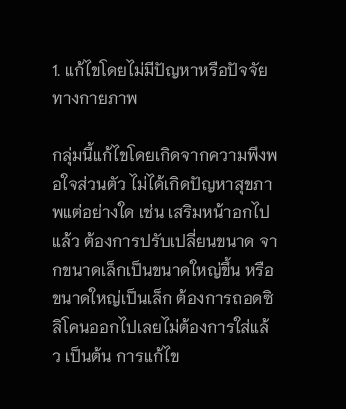1. แก้ไขโดยไม่มีปัญหาหรือปัจจัยทางกายภาพ

กลุ่มนี้แก้ไขโดยเกิดจากความพึงพอใจส่วนตัว ไม่ได้เกิดปัญหาสุขภาพแต่อย่างใด เช่น เสริมหน้าอกไปแล้ว ต้องการปรับเปลี่ยนขนาด จากขนาดเล็กเป็นขนาดใหญ่ขึ้น หรือขนาดใหญ่เป็นเล็ก ต้องการถอดซิลิโคนออกไปเลยไม่ต้องการใส่แล้ว เป็นต้น การแก้ไข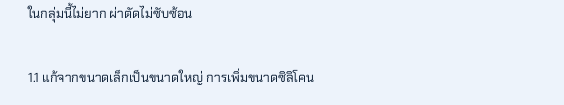ในกลุ่มนี้ไม่ยาก ผ่าตัดไม่ซับซ้อน

1.1 แก้จากขนาดเล็กเป็นขนาดใหญ่ การเพิ่มขนาดซิลิโคน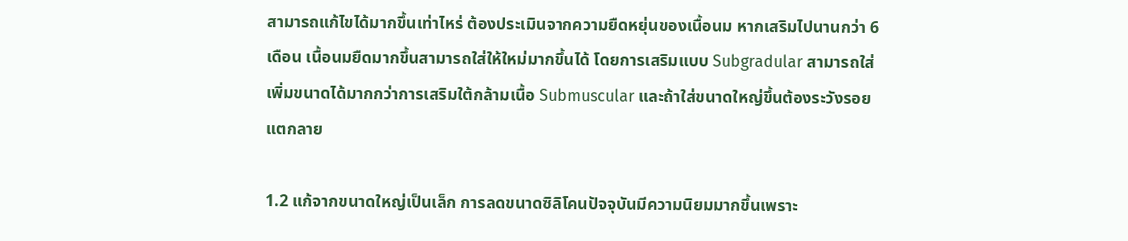สามารถแก้ไขได้มากขึ้นเท่าไหร่ ต้องประเมินจากความยืดหยุ่นของเนื้อนม หากเสริมไปนานกว่า 6 เดือน เนื้อนมยืดมากขึ้นสามารถใส่ให้ใหม่มากขึ้นได้ โดยการเสริมแบบ Subgradular สามารถใส่เพิ่มขนาดได้มากกว่าการเสริมใต้กล้ามเนื้อ Submuscular และถ้าใส่ขนาดใหญ่ขึ้นต้องระวังรอยแตกลาย

1.2 แก้จากขนาดใหญ่เป็นเล็ก การลดขนาดซิลิโคนปัจจุบันมีความนิยมมากขึ้นเพราะ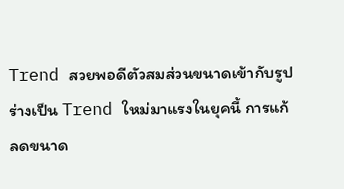Trend สวยพอดีตัวสมส่วนขนาดเข้ากับรูปร่างเป็น Trend ใหม่มาแรงในยุคนี้ การแก้ลดขนาด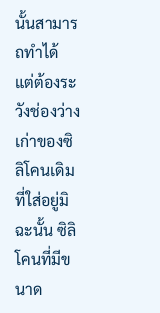นั้นสามารถทำได้ แต่ต้องระวังช่องว่างเก่าของซิลิโคนเดิมที่ใส่อยู่มิฉะนั้น ซิลิโคนที่มีขนาด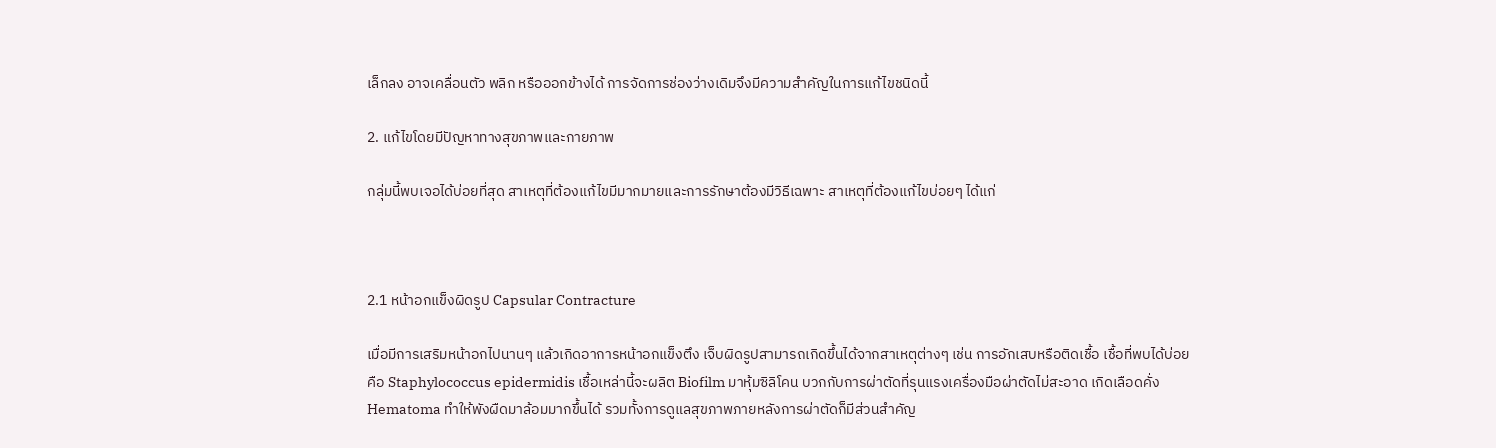เล็กลง อาจเคลื่อนตัว พลิก หรือออกข้างได้ การจัดการช่องว่างเดิมจึงมีความสำคัญในการแก้ไขชนิดนี้

2. แก้ไขโดยมีปัญหาทางสุขภาพและกายภาพ

กลุ่มนี้พบเจอได้บ่อยที่สุด สาเหตุที่ต้องแก้ไขมีมากมายและการรักษาต้องมีวิธีเฉพาะ สาเหตุที่ต้องแก้ไขบ่อยๆ ได้แก่



2.1 หน้าอกแข็งผิดรูป Capsular Contracture

เมื่อมีการเสริมหน้าอกไปนานๆ แล้วเกิดอาการหน้าอกแข็งตึง เจ็บผิดรูปสามารถเกิดขึ้นได้จากสาเหตุต่างๆ เช่น การอักเสบหรือติดเชื้อ เชื้อที่พบได้บ่อยคือ Staphylococcus epidermidis เชื้อเหล่านี้จะผลิต Biofilm มาหุ้มซิลิโคน บวกกับการผ่าตัดที่รุนแรงเครื่องมือผ่าตัดไม่สะอาด เกิดเลือดคั่ง Hematoma ทำให้พังผืดมาล้อมมากขึ้นได้ รวมทั้งการดูแลสุขภาพภายหลังการผ่าตัดก็มีส่วนสำคัญ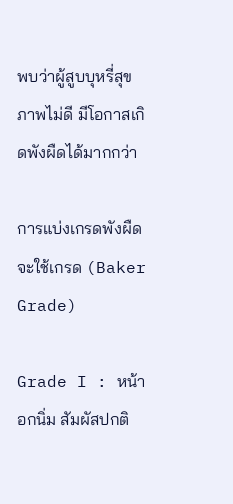พบว่าผู้สูบบุหรี่สุขภาพไม่ดี มีโอกาสเกิดพังผืดได้มากกว่า

การแบ่งเกรดพังผืด จะใช้เกรด (Baker Grade)

Grade I : หน้าอกนิ่ม สัมผัสปกติ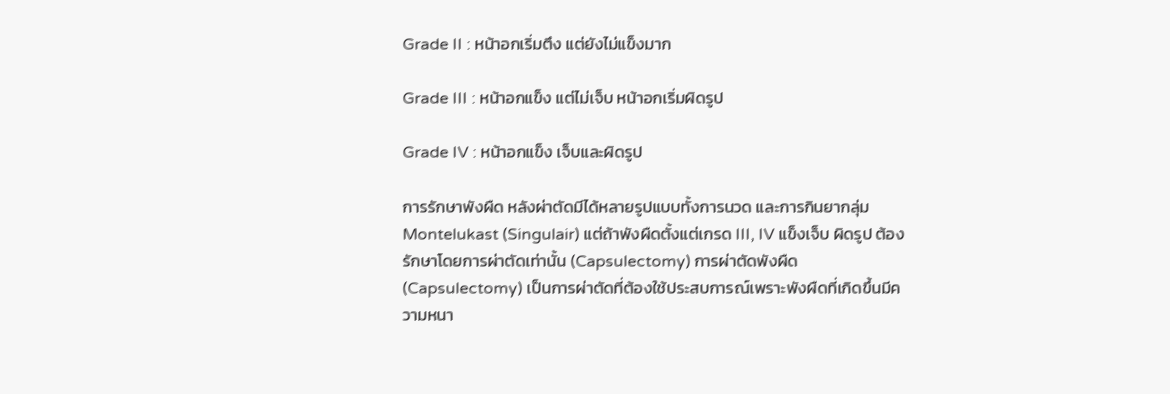Grade II : หน้าอกเริ่มตึง แต่ยังไม่แข็งมาก

Grade III : หน้าอกแข็ง แต่ไม่เจ็บ หน้าอกเริ่มผิดรูป

Grade IV : หน้าอกแข็ง เจ็บและผิดรูป

การรักษาพังผืด หลังผ่าตัดมีได้หลายรูปแบบทั้งการนวด และการกินยากลุ่ม Montelukast (Singulair) แต่ถ้าพังผืดตั้งแต่เกรด III, IV แข็งเจ็บ ผิดรูป ต้องรักษาโดยการผ่าตัดเท่านั้น (Capsulectomy) การผ่าตัดพังผืด (Capsulectomy) เป็นการผ่าตัดที่ต้องใช้ประสบการณ์เพราะพังผืดที่เกิดขึ้นมีความหนา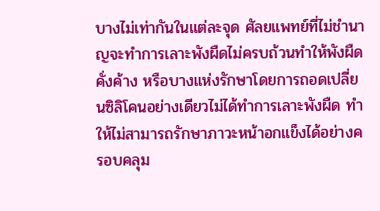บางไม่เท่ากันในแต่ละจุด ศัลยแพทย์ที่ไม่ชำนาญจะทำการเลาะพังผืดไม่ครบถ้วนทำให้พังผืดคั่งค้าง หรือบางแห่งรักษาโดยการถอดเปลี่ยนซิลิโคนอย่างเดียวไม่ได้ทำการเลาะพังผืด ทำให้ไม่สามารถรักษาภาวะหน้าอกแข็งได้อย่างครอบคลุม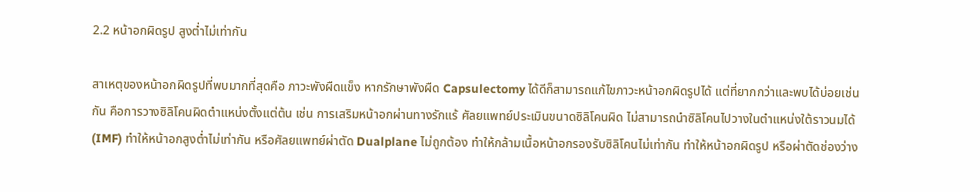2.2 หน้าอกผิดรูป สูงต่ำไม่เท่ากัน

สาเหตุของหน้าอกผิดรูปที่พบมากที่สุดคือ ภาวะพังผืดแข็ง หากรักษาพังผืด Capsulectomy ได้ดีก็สามารถแก้ไขภาวะหน้าอกผิดรูปได้ แต่ที่ยากกว่าและพบได้บ่อยเช่นกัน คือการวางซิลิโคนผิดตำแหน่งตั้งแต่ต้น เช่น การเสริมหน้าอกผ่านทางรักแร้ ศัลยแพทย์ประเมินขนาดซิลิโคนผิด ไม่สามารถนำซิลิโคนไปวางในตำแหน่งใต้ราวนมได้ (IMF) ทำให้หน้าอกสูงต่ำไม่เท่ากัน หรือศัลยแพทย์ผ่าตัด Dualplane ไม่ถูกต้อง ทำให้กล้ามเนื้อหน้าอกรองรับซิลิโคนไม่เท่ากัน ทำให้หน้าอกผิดรูป หรือผ่าตัดช่องว่าง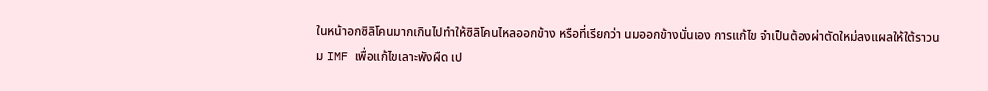ในหน้าอกซิลิโคนมากเกินไปทำให้ซิลิโคนไหลออกข้าง หรือที่เรียกว่า นมออกข้างนั่นเอง การแก้ไข จำเป็นต้องผ่าตัดใหม่ลงแผลให้ใต้ราวนม IMF เพื่อแก้ไขเลาะพังผืด เป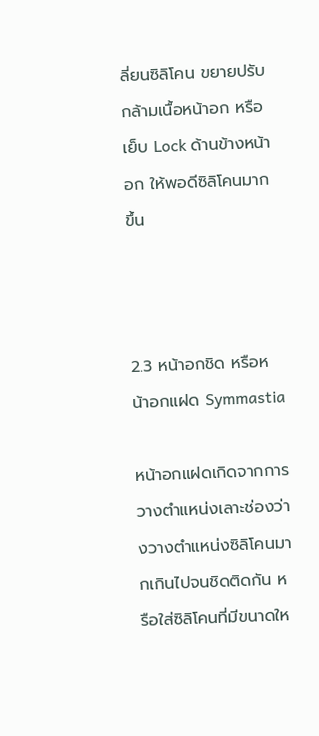ลี่ยนซิลิโคน ขยายปรับกล้ามเนื้อหน้าอก หรือเย็บ Lock ด้านข้างหน้าอก ให้พอดีซิลิโคนมากขึ้น



2.3 หน้าอกชิด หรือหน้าอกแฝด Symmastia

หน้าอกแฝดเกิดจากการวางตำแหน่งเลาะช่องว่างวางตำแหน่งซิลิโคนมากเกินไปจนชิดติดกัน หรือใส่ซิลิโคนที่มีขนาดให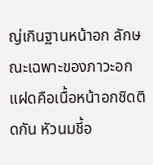ญ่เกินฐานหน้าอก ลักษณะเฉพาะของภาวะอกแฝดคือเนื้อหน้าอกชิดติดกัน หัวนมชี้อ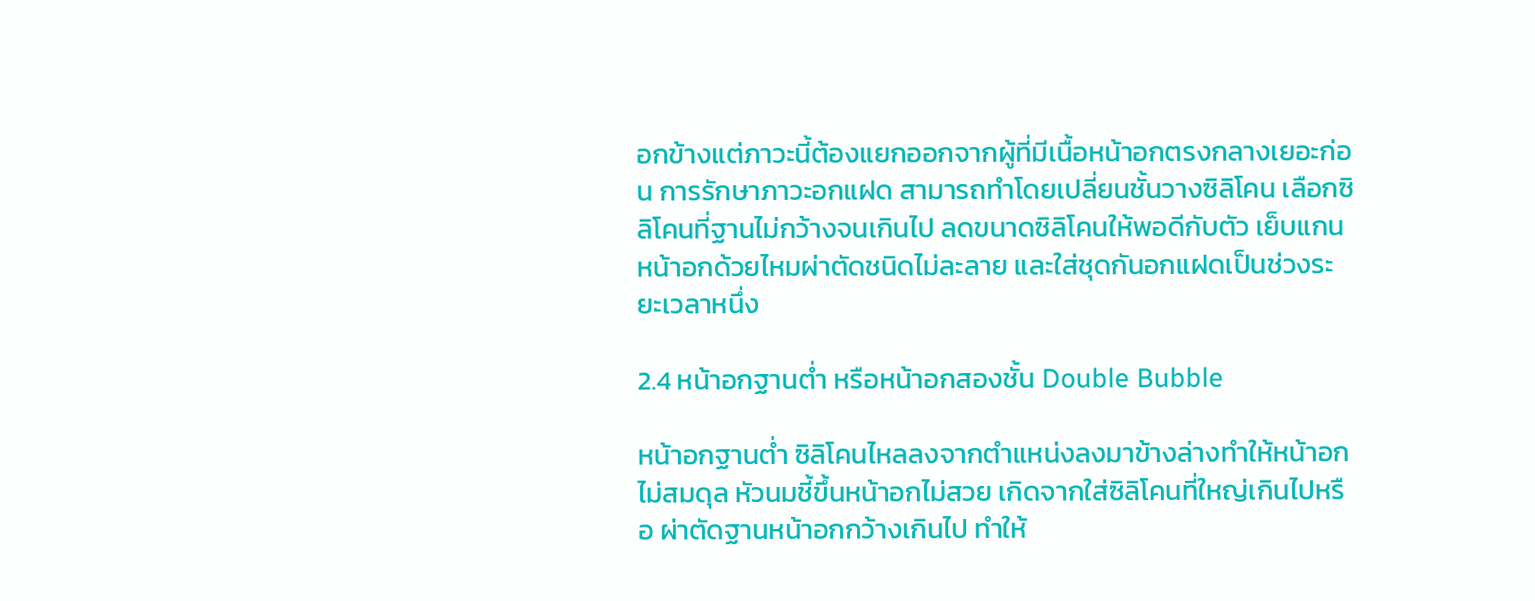อกข้างแต่ภาวะนี้ต้องแยกออกจากผู้ที่มีเนื้อหน้าอกตรงกลางเยอะก่อน การรักษาภาวะอกแฝด สามารถทำโดยเปลี่ยนชั้นวางซิลิโคน เลือกซิลิโคนที่ฐานไม่กว้างจนเกินไป ลดขนาดซิลิโคนให้พอดีกับตัว เย็บแกนหน้าอกด้วยไหมผ่าตัดชนิดไม่ละลาย และใส่ชุดกันอกแฝดเป็นช่วงระยะเวลาหนึ่ง

2.4 หน้าอกฐานต่ำ หรือหน้าอกสองชั้น Double Bubble

หน้าอกฐานต่ำ ซิลิโคนไหลลงจากตำแหน่งลงมาข้างล่างทำให้หน้าอกไม่สมดุล หัวนมชี้ขึ้นหน้าอกไม่สวย เกิดจากใส่ซิลิโคนที่ใหญ่เกินไปหรือ ผ่าตัดฐานหน้าอกกว้างเกินไป ทำให้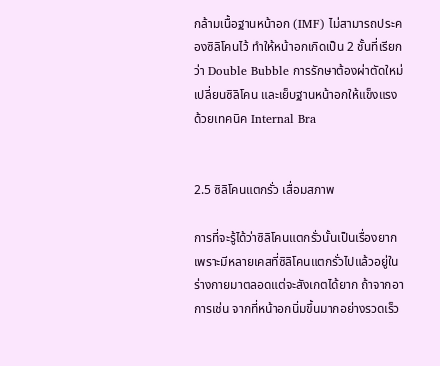กล้ามเนื้อฐานหน้าอก (IMF) ไม่สามารถประคองซิลิโคนไว้ ทำให้หน้าอกเกิดเป็น 2 ชั้นที่เรียกว่า Double Bubble การรักษาต้องผ่าตัดใหม่เปลี่ยนซิลิโคน และเย็บฐานหน้าอกให้แข็งแรง ด้วยเทคนิค Internal Bra


2.5 ซิลิโคนแตกรั่ว เสื่อมสภาพ

การที่จะรู้ได้ว่าซิลิโคนแตกรั่วนั้นเป็นเรื่องยาก เพราะมีหลายเคสที่ซิลิโคนแตกรั่วไปแล้วอยู่ในร่างกายมาตลอดแต่จะสังเกตได้ยาก ถ้าจากอาการเช่น จากที่หน้าอกนิ่มขึ้นมากอย่างรวดเร็ว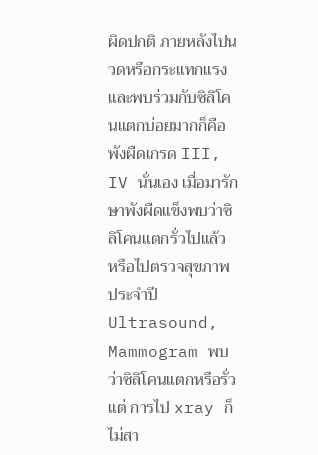ผิดปกติ ภายหลังไปนวดหรือกระแทกแรงและพบร่วมกับซิลิโคนแตกบ่อยมากก็คือพังผืดเกรด III, IV นั่นเอง เมื่อมารักษาพังผืดแข็งพบว่าซิลิโคนแตกรั่วไปแล้ว หรือไปตรวจสุขภาพประจำปี Ultrasound, Mammogram พบว่าซิลิโคนแตกหรือรั่วแต่ การไป xray ก็ไม่สา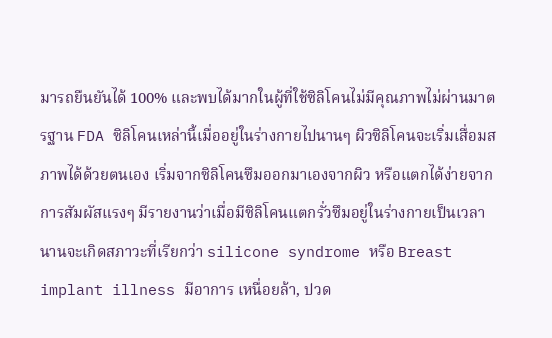มารถยืนยันได้ 100% และพบได้มากในผู้ที่ใช้ซิลิโคนไม่มีคุณภาพไม่ผ่านมาตรฐาน FDA ซิลิโคนเหล่านี้เมื่ออยู่ในร่างกายไปนานๆ ผิวซิลิโคนจะเริ่มเสื่อมสภาพได้ด้วยตนเอง เริ่มจากซิลิโคนซึมออกมาเองจากผิว หรือแตกได้ง่ายจากการสัมผัสแรงๆ มีรายงานว่าเมื่อมีซิลิโคนแตกรั่วซึมอยู่ในร่างกายเป็นเวลานานจะเกิดสภาวะที่เรียกว่า silicone syndrome หรือ Breast implant illness มีอาการ เหนื่อยล้า, ปวด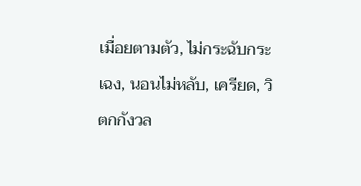เมื่อยตามตัว, ไม่กระฉับกระเฉง, นอนไม่หลับ, เครียด, วิตกกังวล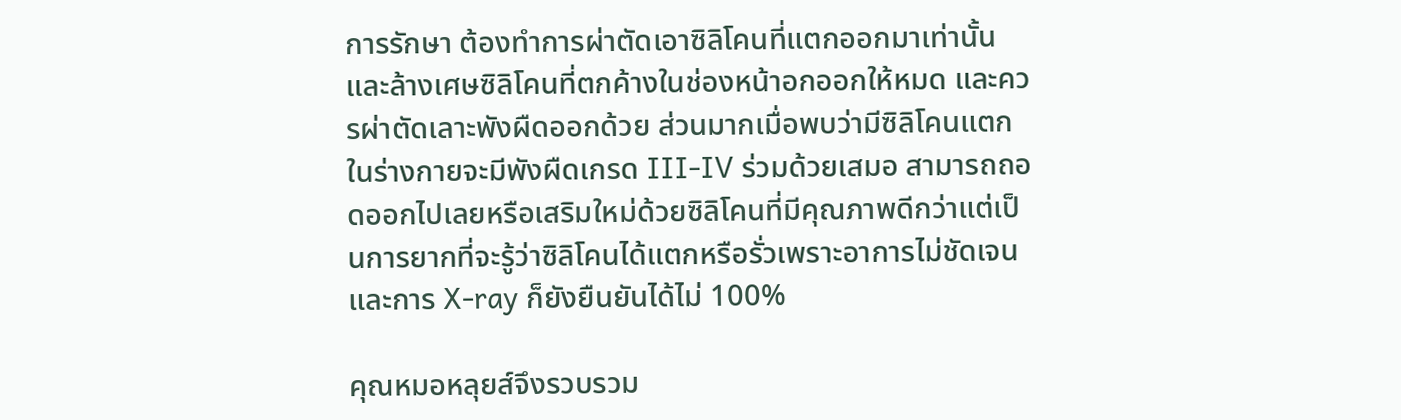การรักษา ต้องทำการผ่าตัดเอาซิลิโคนที่แตกออกมาเท่านั้น และล้างเศษซิลิโคนที่ตกค้างในช่องหน้าอกออกให้หมด และควรผ่าตัดเลาะพังผืดออกด้วย ส่วนมากเมื่อพบว่ามีซิลิโคนแตกในร่างกายจะมีพังผืดเกรด III-IV ร่วมด้วยเสมอ สามารถถอดออกไปเลยหรือเสริมใหม่ด้วยซิลิโคนที่มีคุณภาพดีกว่าแต่เป็นการยากที่จะรู้ว่าซิลิโคนได้แตกหรือรั่วเพราะอาการไม่ชัดเจนและการ X-ray ก็ยังยืนยันได้ไม่ 100%

คุณหมอหลุยส์จึงรวบรวม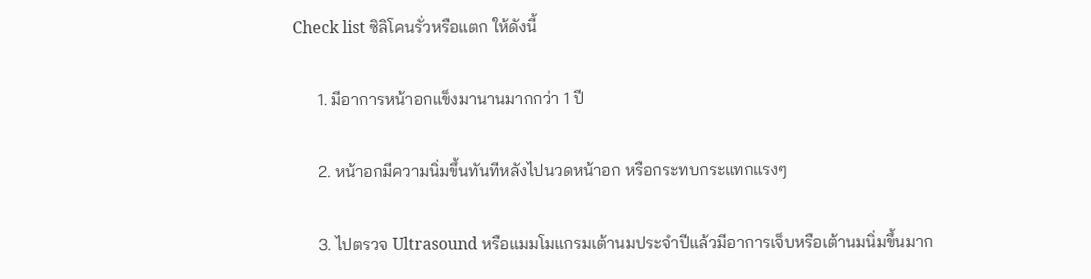Check list ซิลิโคนรั่วหรือแตก ให้ดังนี้

      1. มีอาการหน้าอกแข็งมานานมากกว่า 1 ปี

      2. หน้าอกมีความนิ่มขึ้นทันทีหลังไปนวดหน้าอก หรือกระทบกระแทกแรงๆ

      3. ไปตรวจ Ultrasound หรือแมมโมแกรมเต้านมประจำปีแล้วมีอาการเจ็บหรือเต้านมนิ่มขึ้นมาก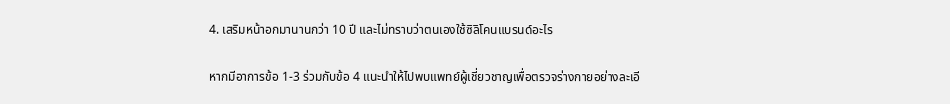4. เสริมหน้าอกมานานกว่า 10 ปี และไม่ทราบว่าตนเองใช้ซิลิโคนแบรนด์อะไร

หากมีอาการข้อ 1-3 ร่วมกับข้อ 4 แนะนำให้ไปพบแพทย์ผู้เชี่ยวชาญเพื่อตรวจร่างกายอย่างละเอี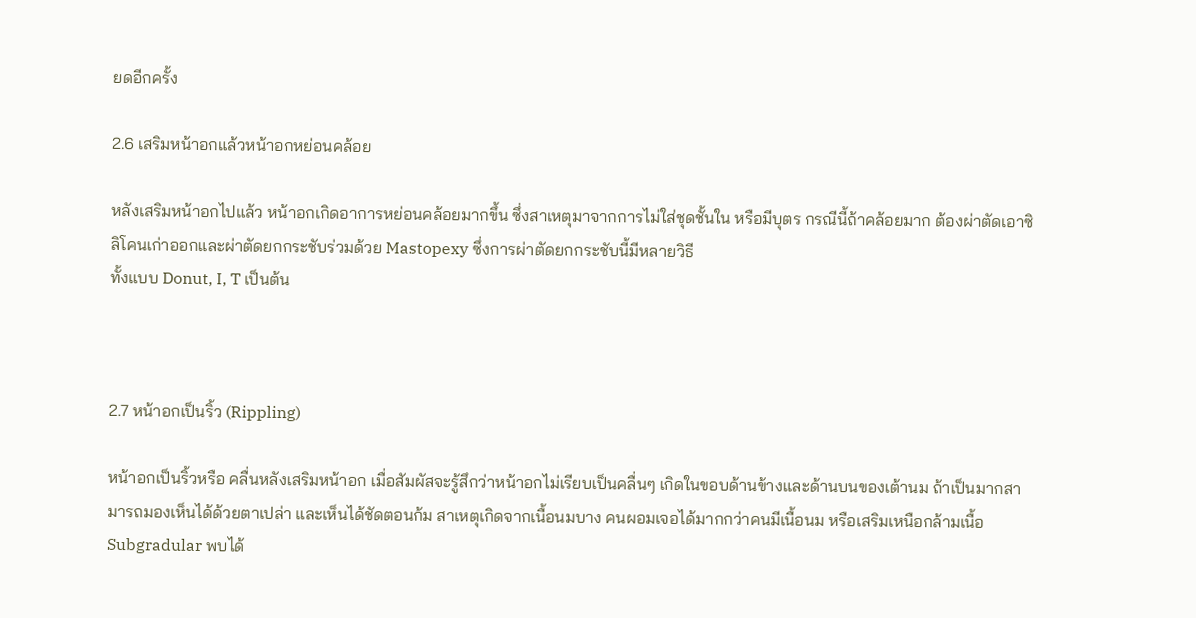ยดอีกครั้ง

2.6 เสริมหน้าอกแล้วหน้าอกหย่อนคล้อย

หลังเสริมหน้าอกไปแล้ว หน้าอกเกิดอาการหย่อนคล้อยมากขึ้น ซึ่งสาเหตุมาจากการไม่ใส่ชุดชั้นใน หรือมีบุตร กรณีนี้ถ้าคล้อยมาก ต้องผ่าตัดเอาซิลิโคนเก่าออกและผ่าตัดยกกระชับร่วมด้วย Mastopexy ซึ่งการผ่าตัดยกกระชับนี้มีหลายวิธี
ทั้งแบบ Donut, I, T เป็นต้น



2.7 หน้าอกเป็นริ้ว (Rippling)

หน้าอกเป็นริ้วหรือ คลื่นหลังเสริมหน้าอก เมื่อสัมผัสจะรู้สึกว่าหน้าอกไม่เรียบเป็นคลื่นๆ เกิดในขอบด้านข้างและด้านบนของเต้านม ถ้าเป็นมากสามารถมองเห็นได้ด้วยตาเปล่า และเห็นได้ชัดตอนก้ม สาเหตุเกิดจากเนื้อนมบาง คนผอมเจอได้มากกว่าคนมีเนื้อนม หรือเสริมเหนือกล้ามเนื้อ Subgradular พบได้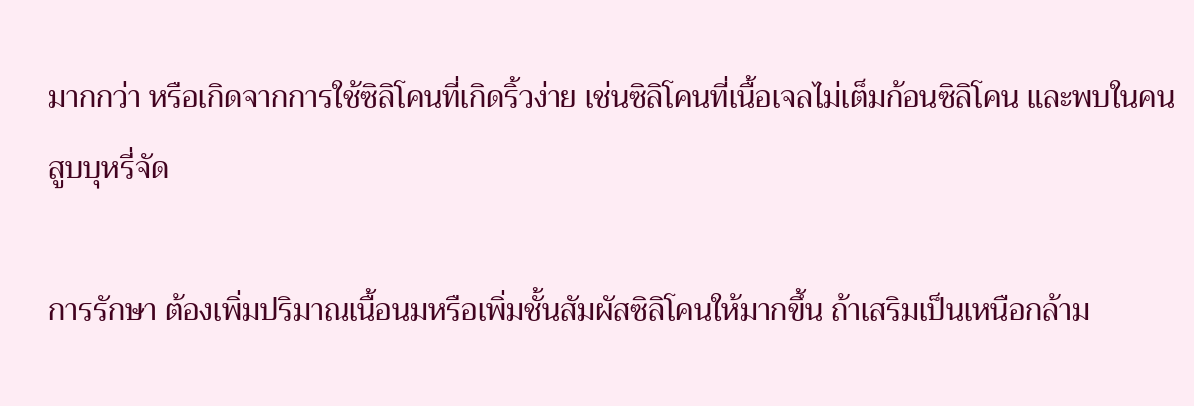มากกว่า หรือเกิดจากการใช้ซิลิโคนที่เกิดริ้วง่าย เช่นซิลิโคนที่เนื้อเจลไม่เต็มก้อนซิลิโคน และพบในคนสูบบุหรี่จัด

การรักษา ต้องเพิ่มปริมาณเนื้อนมหรือเพิ่มชั้นสัมผัสซิลิโคนให้มากขึ้น ถ้าเสริมเป็นเหนือกล้าม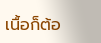เนื้อก็ต้อ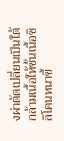งผ่าตัดเปลี่ยนเป็นใต้กล้ามเนื้อให้ชั้นเนี้อซิลิโคนหนาขึ้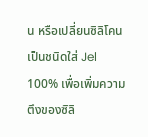น หรือเปลี่ยนซิลิโคนเป็นชนิดใส่ Jel 100% เพื่อเพิ่มความตึงของซิลิ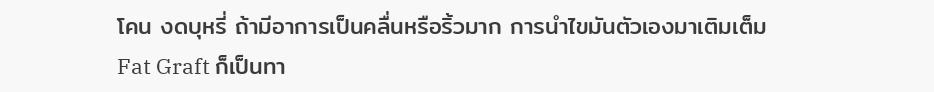โคน งดบุหรี่ ถ้ามีอาการเป็นคลื่นหรือริ้วมาก การนำไขมันตัวเองมาเติมเต็ม Fat Graft ก็เป็นทา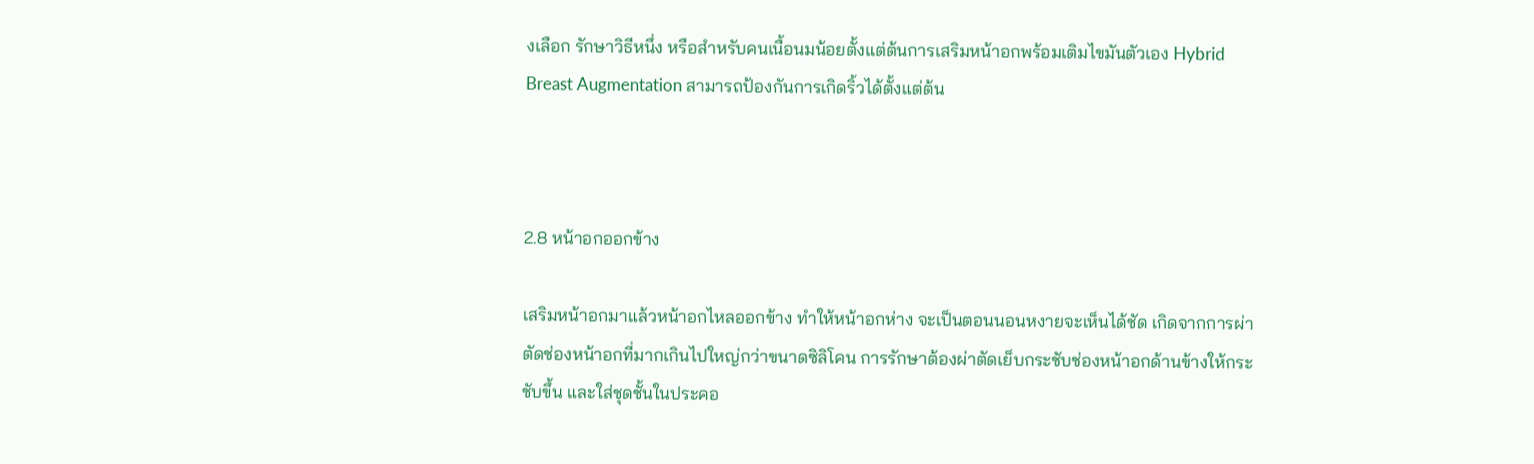งเลือก รักษาวิธีหนึ่ง หรือสำหรับคนเนื้อนมน้อยตั้งแต่ต้นการเสริมหน้าอกพร้อมเติมไขมันตัวเอง Hybrid Breast Augmentation สามารถป้องกันการเกิดริ้วได้ตั้งแต่ต้น



2.8 หน้าอกออกข้าง

เสริมหน้าอกมาแล้วหน้าอกไหลออกข้าง ทำให้หน้าอกห่าง จะเป็นตอนนอนหงายจะเห็นได้ชัด เกิดจากการผ่าตัดช่องหน้าอกที่มากเกินไปใหญ่กว่าขนาดซิลิโคน การรักษาต้องผ่าตัดเย็บกระชับช่องหน้าอกด้านข้างให้กระชับขึ้น และใส่ชุดชั้นในประคอ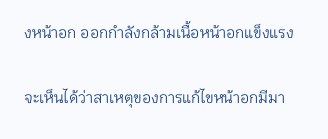งหน้าอก ออกกำลังกล้ามเนื้อหน้าอกแข็งแรง

จะเห็นได้ว่าสาเหตุของการแก้ไขหน้าอกมีมา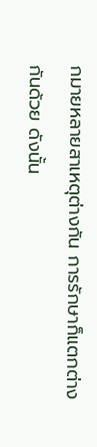กมายหลายสาเหตุต่างกัน การรักษาก็แตกต่างกันด้วย ดังนั้น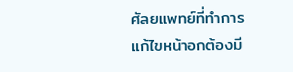ศัลยแพทย์ที่ทำการแก้ไขหน้าอกต้องมี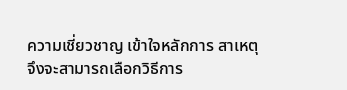ความเชี่ยวชาญ เข้าใจหลักการ สาเหตุ จึงจะสามารถเลือกวิธีการ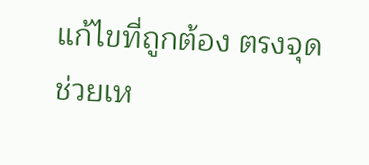แก้ไขที่ถูกต้อง ตรงจุด
ช่วยเห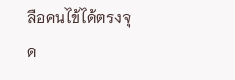ลือคนไข้ได้ตรงจุด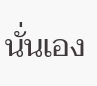นั่นเอง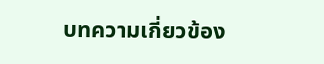บทความเกี่ยวข้อง